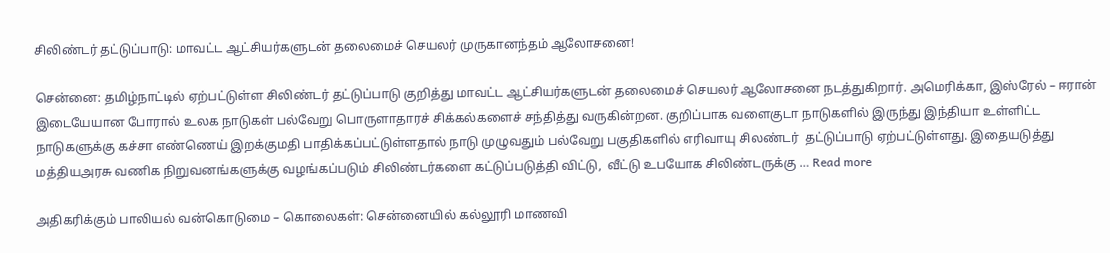சிலிண்டர் தட்டுப்பாடு: மாவட்ட ஆட்சியர்களுடன் தலைமைச் செயலர் முருகானந்தம் ஆலோசனை!

சென்னை: தமிழ்நாட்டில் ஏற்பட்டுள்ள சிலிண்டர் தட்டுப்பாடு குறித்து மாவட்ட ஆட்சியர்களுடன் தலைமைச் செயலர் ஆலோசனை நடத்துகிறார். அமெரிக்கா, இஸ்ரேல் – ஈரான் இடையேயான போரால் உலக நாடுகள் பல்வேறு பொருளாதாரச் சிக்கல்களைச் சந்தித்து வருகின்றன. குறிப்பாக வளைகுடா நாடுகளில் இருந்து இந்தியா உள்ளிட்ட நாடுகளுக்கு கச்சா எண்ணெய் இறக்குமதி பாதிக்கப்பட்டுள்ளதால் நாடு முழுவதும் பல்வேறு பகுதிகளில் எரிவாயு சிலண்டர்  தட்டுப்பாடு ஏற்பட்டுள்ளது. இதையடுத்து மத்தியஅரசு வணிக நிறுவனங்களுக்கு வழங்கப்படும் சிலிண்டர்களை கட்டுப்படுத்தி விட்டு,  வீட்டு உபயோக சிலிண்டருக்கு … Read more

அதிகரிக்கும் பாலியல் வன்கொடுமை – கொலைகள்: சென்னையில் கல்லூரி மாணவி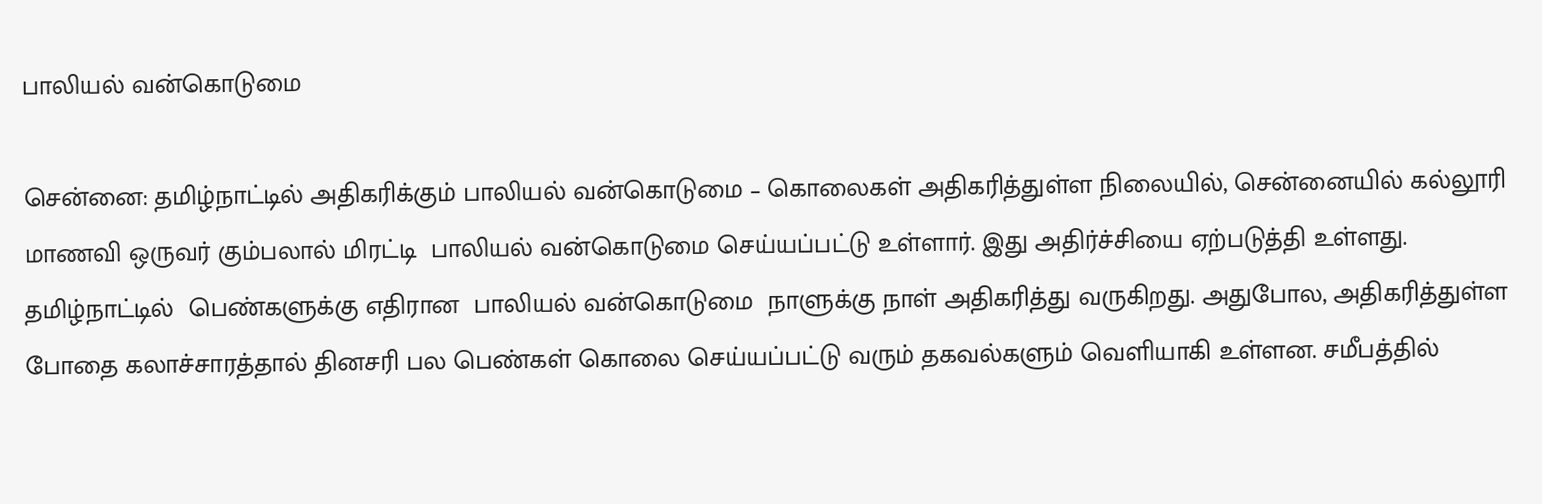பாலியல் வன்கொடுமை

சென்னை: தமிழ்நாட்டில் அதிகரிக்கும் பாலியல் வன்கொடுமை – கொலைகள் அதிகரித்துள்ள நிலையில், சென்னையில் கல்லூரி மாணவி ஒருவர் கும்பலால் மிரட்டி  பாலியல் வன்கொடுமை செய்யப்பட்டு உள்ளார். இது அதிர்ச்சியை ஏற்படுத்தி உள்ளது. தமிழ்நாட்டில்  பெண்களுக்கு எதிரான  பாலியல் வன்கொடுமை  நாளுக்கு நாள் அதிகரித்து வருகிறது. அதுபோல, அதிகரித்துள்ள போதை கலாச்சாரத்தால் தினசரி பல பெண்கள் கொலை செய்யப்பட்டு வரும் தகவல்களும் வெளியாகி உள்ளன. சமீபத்தில்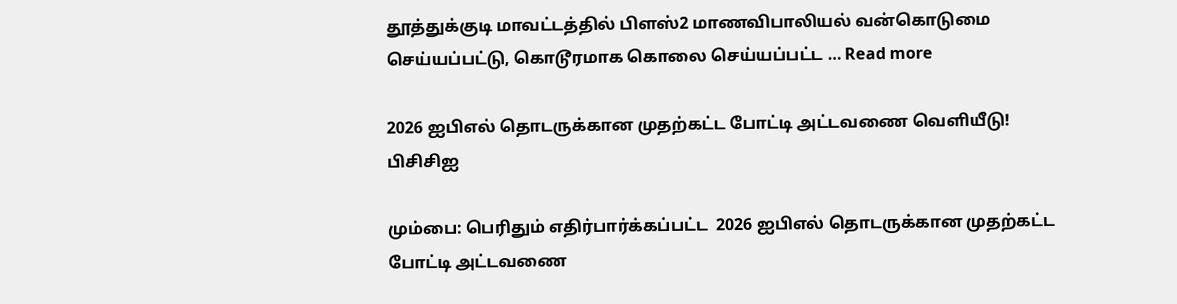தூத்துக்குடி மாவட்டத்தில் பிளஸ்2 மாணவிபாலியல் வன்கொடுமை செய்யப்பட்டு, கொடூரமாக கொலை செய்யப்பட்ட … Read more

2026 ஐபிஎல் தொடருக்கான முதற்கட்ட போட்டி அட்டவணை வெளியீடு! பிசிசிஐ

மும்பை: பெரிதும் எதிர்பார்க்கப்பட்ட  2026 ஐபிஎல் தொடருக்கான முதற்கட்ட போட்டி அட்டவணை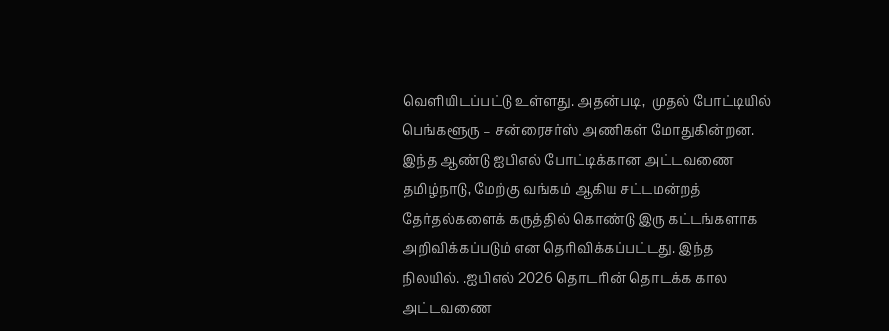வெளியிடப்பட்டு உள்ளது. அதன்படி,  முதல் போட்டியில் பெங்களூரு – சன்ரைசர்ஸ் அணிகள் மோதுகின்றன. இந்த ஆண்டு ஐபிஎல் போட்டிக்கான அட்டவணை தமிழ்நாடு, மேற்கு வங்கம் ஆகிய சட்டமன்றத் தேர்தல்களைக் கருத்தில் கொண்டு இரு கட்டங்களாக அறிவிக்கப்படும் என தெரிவிக்கப்பட்டது. இந்த நிலயில். .ஐபிஎல் 2026 தொடரின் தொடக்க கால அட்டவணை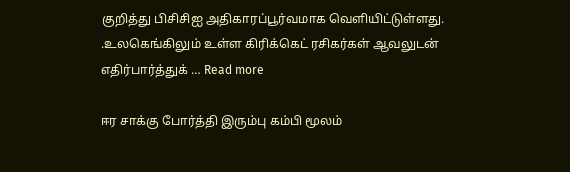குறித்து பிசிசிஐ அதிகாரப்பூர்வமாக வெளியிட்டுள்ளது. .உலகெங்கிலும் உள்ள கிரிக்கெட் ரசிகர்கள் ஆவலுடன் எதிர்பார்த்துக் … Read more

ஈர சாக்கு போர்த்தி இரும்பு கம்பி மூலம்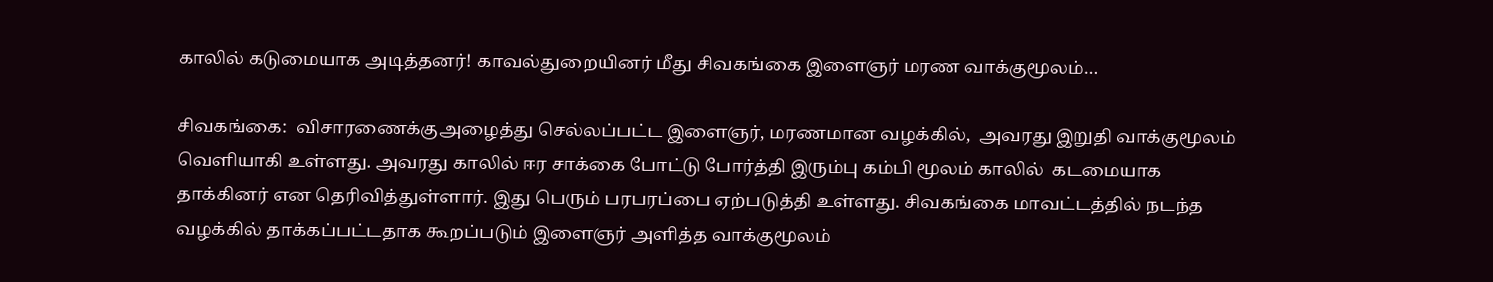காலில் கடுமையாக அடித்தனர்! காவல்துறையினர் மீது சிவகங்கை இளைஞர் மரண வாக்குமூலம்…

சிவகங்கை:  விசாரணைக்குஅழைத்து செல்லப்பட்ட இளைஞர், மரணமான வழக்கில்,  அவரது இறுதி வாக்குமூலம் வெளியாகி உள்ளது. அவரது காலில் ஈர சாக்கை போட்டு போர்த்தி இரும்பு கம்பி மூலம் காலில்  கடமையாக தாக்கினர் என தெரிவித்துள்ளார். இது பெரும் பரபரப்பை ஏற்படுத்தி உள்ளது. சிவகங்கை மாவட்டத்தில் நடந்த வழக்கில் தாக்கப்பட்டதாக கூறப்படும் இளைஞர் அளித்த வாக்குமூலம்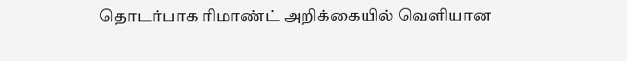தொடர்பாக ரிமாண்ட் அறிக்கையில் வெளியான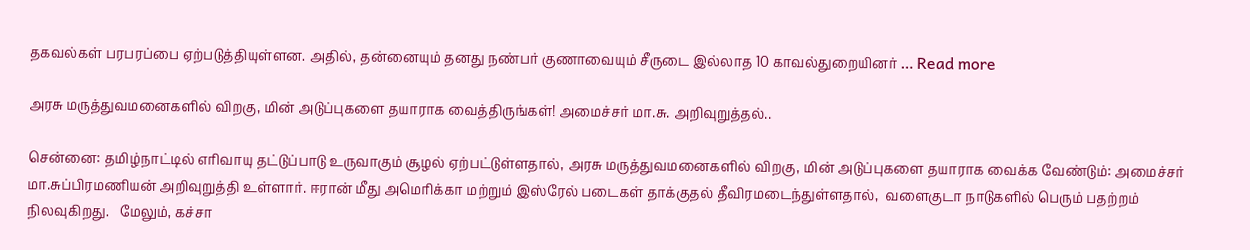தகவல்கள் பரபரப்பை ஏற்படுத்தியுள்ளன. அதில், தன்னையும் தனது நண்பர் குணாவையும் சீருடை இல்லாத 10 காவல்துறையினர் … Read more

அரசு மருத்துவமனைகளில் விறகு, மின் அடுப்புகளை தயாராக வைத்திருங்கள்! அமைச்சர் மா.சு. அறிவுறுத்தல்..

சென்னை: தமிழ்நாட்டில் எரிவாயு தட்டுப்பாடு உருவாகும் சூழல் ஏற்பட்டுள்ளதால், அரசு மருத்துவமனைகளில் விறகு, மின் அடுப்புகளை தயாராக வைக்க வேண்டும்: அமைச்சர் மா.சுப்பிரமணியன் அறிவுறுத்தி உள்ளார். ஈரான் மீது அமெரிக்கா மற்றும் இஸ்ரேல் படைகள் தாக்குதல் தீவிரமடைந்துள்ளதால்,  வளைகுடா நாடுகளில் பெரும் பதற்றம் நிலவுகிறது.   மேலும், கச்சா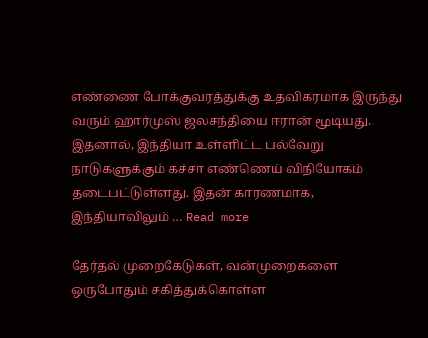எண்ணை போக்குவரத்துக்கு உதவிகரமாக இருந்து வரும் ஹார்முஸ் ஜலசந்தியை ஈரான் மூடியது. இதனால், இந்தியா உள்ளிட்ட பல்வேறு நாடுகளுக்கும் கச்சா எண்ணெய் விநியோகம் தடைபட்டுள்ளது. இதன் காரணமாக,  இந்தியாவிலும் … Read more

தேர்தல் முறைகேடுகள், வன்முறைகளை ஒருபோதும் சகித்துக்கொள்ள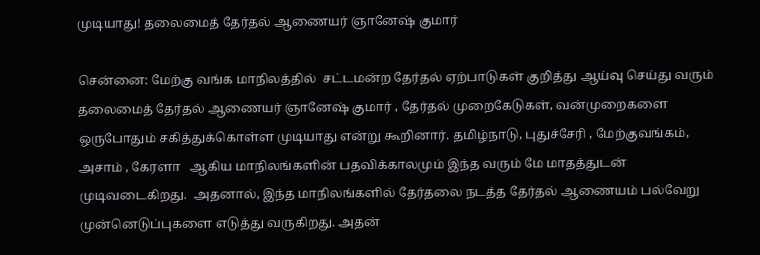முடியாது! தலைமைத் தேர்தல் ஆணையர் ஞானேஷ் குமார்

சென்னை: மேற்கு வங்க மாநிலத்தில்  சட்டமன்ற தேர்தல் ஏற்பாடுகள் குறித்து ஆய்வு செய்து வரும்  தலைமைத் தேர்தல் ஆணையர் ஞானேஷ் குமார் , தேர்தல் முறைகேடுகள், வன்முறைகளை ஒருபோதும் சகித்துக்கொள்ள முடியாது என்று கூறினார். தமிழ்நாடு, புதுச்சேரி , மேற்குவங்கம், அசாம் , கேரளா   ஆகிய மாநிலங்களின் பதவிக்காலமும் இந்த வரும் மே மாதத்துடன் முடிவடைகிறது.  அதனால், இந்த மாநிலங்களில் தேர்தலை நடத்த தேர்தல் ஆணையம் பல்வேறு முன்னெடுப்புகளை எடுத்து வருகிறது. அதன்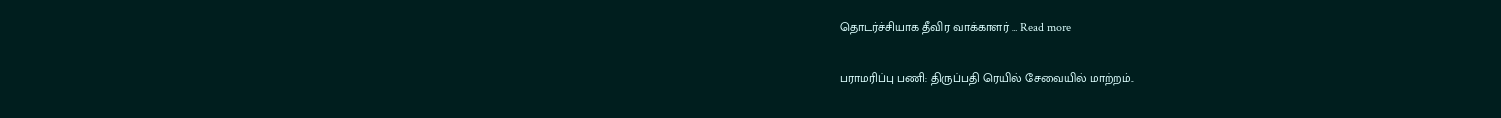தொடர்ச்சியாக தீவிர வாக்காளர் … Read more

பராமரிப்பு பணி: திருப்பதி ரெயில் சேவையில் மாற்றம்..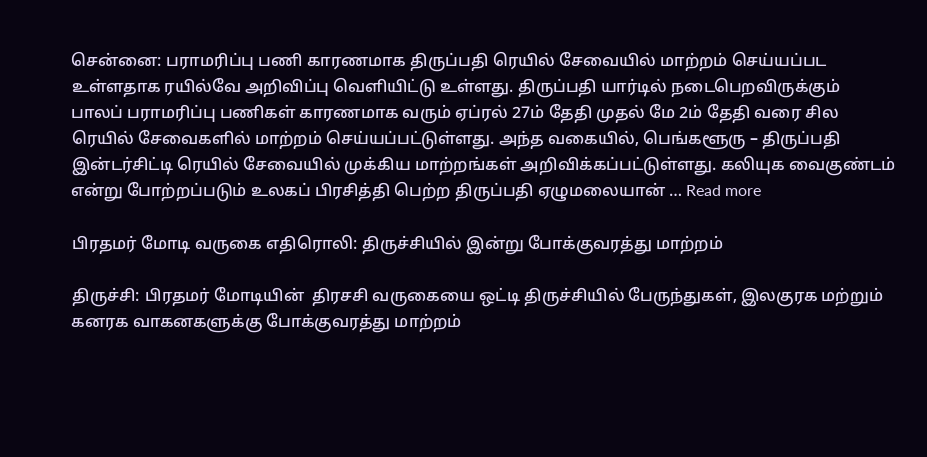சென்னை: பராமரிப்பு பணி காரணமாக திருப்பதி ரெயில் சேவையில் மாற்றம் செய்யப்பட உள்ளதாக ரயில்வே அறிவிப்பு வெளியிட்டு உள்ளது. திருப்பதி யார்டில் நடைபெறவிருக்கும் பாலப் பராமரிப்பு பணிகள் காரணமாக வரும் ஏப்ரல் 27ம் தேதி முதல் மே 2ம் தேதி வரை சில ரெயில் சேவைகளில் மாற்றம் செய்யப்பட்டுள்ளது. அந்த வகையில், பெங்களூரு – திருப்பதி இன்டர்சிட்டி ரெயில் சேவையில் முக்கிய மாற்றங்கள் அறிவிக்கப்பட்டுள்ளது. கலியுக வைகுண்டம் என்று போற்றப்படும் உலகப் பிரசித்தி பெற்ற திருப்பதி ஏழுமலையான் … Read more

பிரதமர் மோடி வருகை எதிரொலி: திருச்சியில் இன்று போக்குவரத்து மாற்றம்

திருச்சி: பிரதமர் மோடியின்  திரசசி வருகையை ஒட்டி திருச்சியில் பேருந்துகள், இலகுரக மற்றும் கனரக வாகனகளுக்கு போக்குவரத்து மாற்றம்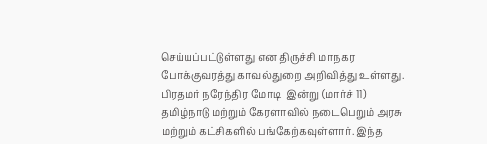செய்யப்பட்டுள்ளது என திருச்சி மாநகர போக்குவரத்து காவல்துறை அறிவித்து உள்ளது. பிரதமர் நரேந்திர மோடி  இன்று (மார்ச் 11) தமிழ்நாடு மற்றும் கேரளாவில் நடைபெறும் அரசு மற்றும் கட்சிகளில் பங்கேற்கவுள்ளார். இந்த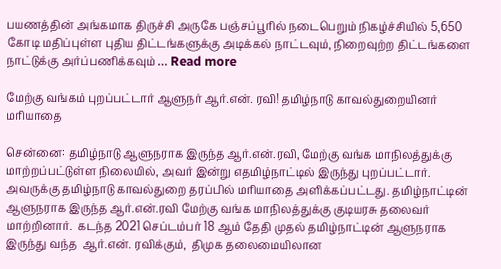பயணத்தின் அங்கமாக திருச்சி அருகே பஞ்சப்பூரில் நடைபெறும் நிகழ்ச்சியில் 5,650 கோடி மதிப்புள்ள புதிய திட்டங்களுக்கு அடிக்கல் நாட்டவும், நிறைவுற்ற திட்டங்களை நாட்டுக்கு அர்ப்பணிக்கவும் … Read more

மேற்கு வங்கம் புறப்பட்டார் ஆளுநர் ஆர்.என். ரவி! தமிழ்நாடு காவல்துறையினர் மரியாதை

சென்னை: தமிழ்நாடு ஆளுநராக இருந்த ஆர்.என்.ரவி, மேற்கு வங்க மாநிலத்துக்கு மாற்றப்பட்டுள்ள நிலையில், அவர் இன்று எதமிழ்நாட்டில் இருந்து புறப்பட்டார். அவருக்கு தமிழ்நாடு காவல்துறை தரப்பில் மரியாதை அளிக்கப்பட்டது. தமிழ்நாட்டின் ஆளுநராக இருந்த ஆர்.என்.ரவி மேற்கு வங்க மாநிலத்துக்கு குடியரசு தலைவர் மாற்றினார்.  கடந்த 2021 செப்டம்பர் 18 ஆம் தேதி முதல் தமிழ்நாட்டின் ஆளுநராக  இருந்து வந்த  ஆர்.என். ரவிக்கும்,  திமுக தலைமையிலான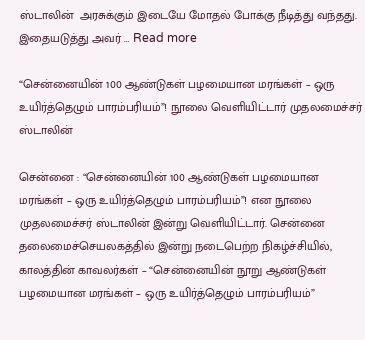ஸ்டாலின்  அரசுக்கும் இடையே மோதல் போக்கு நீடித்து வந்தது.  இதையடுத்து அவர் … Read more

“சென்னையின் 100 ஆண்டுகள் பழமையான மரங்கள் – ஒரு உயிர்த்தெழும் பாரம்பரியம்”! நூலை வெளியிட்டார் முதலமைச்சர் ஸ்டாலின்

சென்னை : “சென்னையின் 100 ஆண்டுகள் பழமையான மரங்கள் – ஒரு உயிர்த்தெழும் பாரம்பரியம்”! என நூலை முதலமைச்சர் ஸ்டாலின் இன்று வெளியிட்டார். சென்னை தலைமைச்செயலகத்தில் இன்று நடைபெற்ற நிகழ்ச்சியில்,  காலத்தின் காவலர்கள் – “சென்னையின் நூறு ஆண்டுகள் பழமையான மரங்கள் – ஒரு உயிர்த்தெழும் பாரம்பரியம்”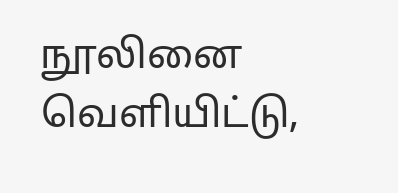நூலினை வெளியிட்டு,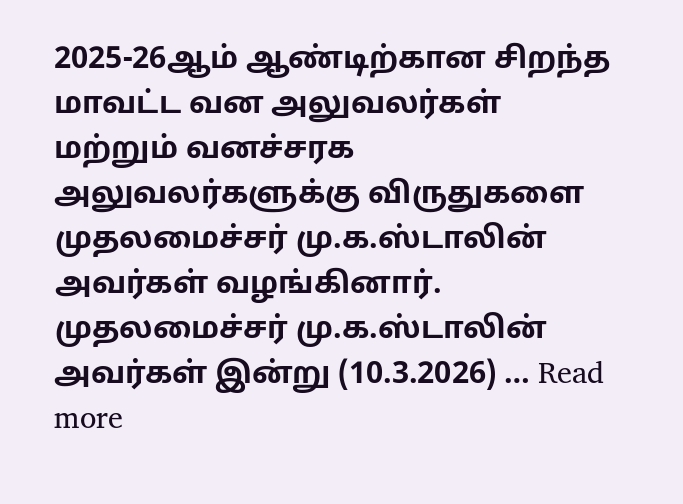2025-26ஆம் ஆண்டிற்கான சிறந்த மாவட்ட வன அலுவலர்கள் மற்றும் வனச்சரக அலுவலர்களுக்கு விருதுகளை முதலமைச்சர் மு.க.ஸ்டாலின் அவர்கள் வழங்கினார். முதலமைச்சர் மு.க.ஸ்டாலின் அவர்கள் இன்று (10.3.2026) … Read more